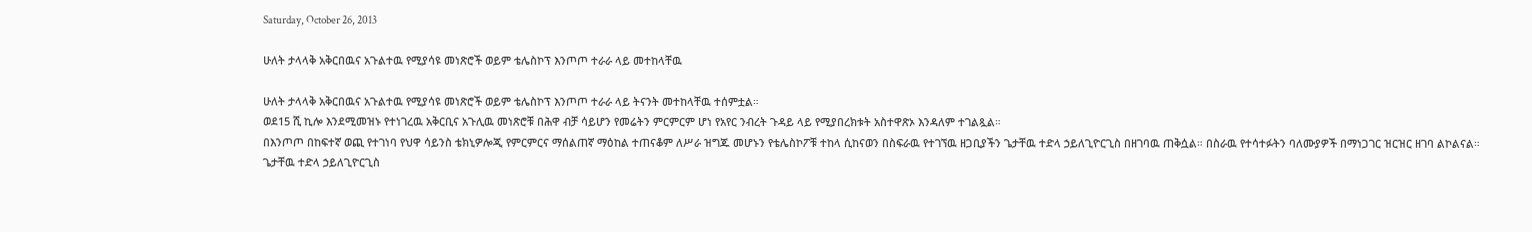Saturday, October 26, 2013

ሁለት ታላላቅ አቅርበዉና አጉልተዉ የሚያሳዩ መነጽሮች ወይም ቴሌስኮፕ እንጦጦ ተራራ ላይ መተከላቸዉ

ሁለት ታላላቅ አቅርበዉና አጉልተዉ የሚያሳዩ መነጽሮች ወይም ቴሌስኮፕ እንጦጦ ተራራ ላይ ትናንት መተከላቸዉ ተሰምቷል።
ወደ15 ሺ ኪሎ እንደሚመዝኑ የተነገረዉ አቅርቢና አጉሊዉ መነጽሮቹ በሕዋ ብቻ ሳይሆን የመሬትን ምርምርም ሆነ የአየር ንብረት ጉዳይ ላይ የሚያበረክቱት አስተዋጽኦ እንዳለም ተገልጿል።
በእንጦጦ በከፍተኛ ወጪ የተገነባ የህዋ ሳይንስ ቴክኒዎሎጂ የምርምርና ማሰልጠኛ ማዕከል ተጠናቆም ለሥራ ዝግጁ መሆኑን የቴሌስኮፖቹ ተከላ ሲከናወን በስፍራዉ የተገኘዉ ዘጋቢያችን ጌታቸዉ ተድላ ኃይለጊዮርጊስ በዘገባዉ ጠቅሷል። በስራዉ የተሳተፉትን ባለሙያዎች በማነጋገር ዝርዝር ዘገባ ልኮልናል።
ጌታቸዉ ተድላ ኃይለጊዮርጊስ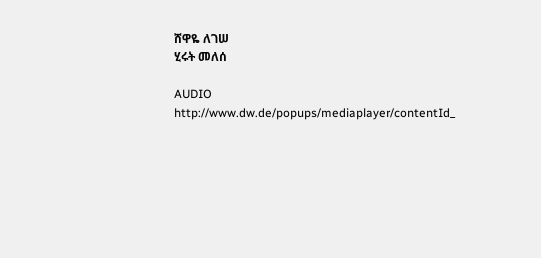ሸዋዬ ለገሠ
ሂሩት መለሰ

AUDIO http://www.dw.de/popups/mediaplayer/contentId_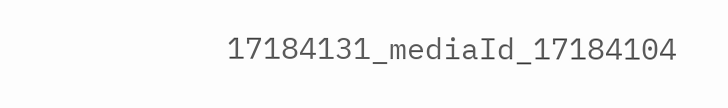17184131_mediaId_17184104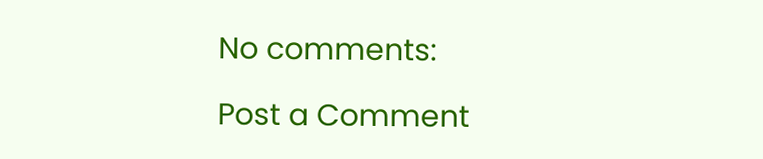No comments:

Post a Comment